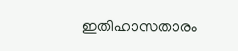ഇതിഹാസതാരം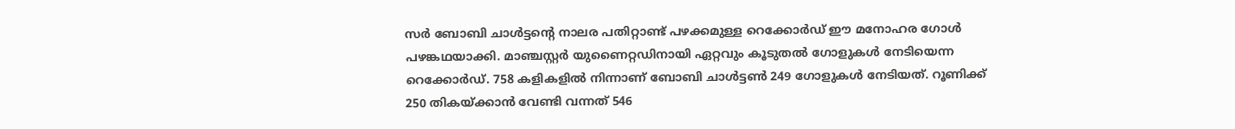സര്‍ ബോബി ചാള്‍ട്ടന്റെ നാലര പതിറ്റാണ്ട് പഴക്കമുള്ള റെക്കോര്‍ഡ് ഈ മനോഹര ഗോള്‍ പഴങ്കഥയാക്കി. മാഞ്ചസ്റ്റര്‍ യുണൈറ്റഡിനായി ഏറ്റവും കൂടുതല്‍ ഗോളുകള്‍ നേടിയെന്ന റെക്കോര്‍ഡ്. 758 കളികളില്‍ നിന്നാണ് ബോബി ചാള്‍ട്ടണ്‍ 249 ഗോളുകള്‍ നേടിയത്. റൂണിക്ക് 250 തികയ്ക്കാന്‍ വേണ്ടി വന്നത് 546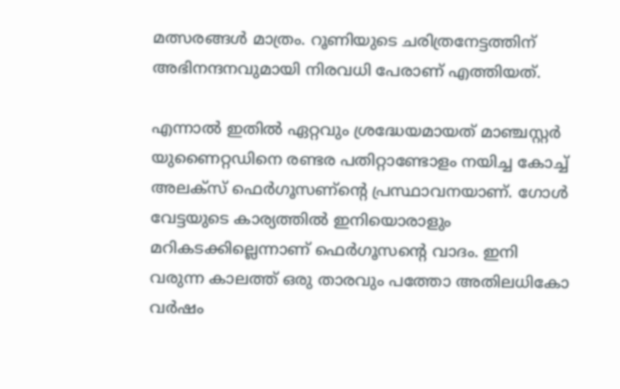മത്സരങ്ങള്‍ മാത്രം. റൂണിയുടെ ചരിത്രനേട്ടത്തിന് അഭിനന്ദനവുമായി നിരവധി പേരാണ് എത്തിയത്.

എന്നാല്‍ ഇതില്‍ ഏറ്റവും ശ്രദ്ധേയമായത് മാഞ്ചസ്റ്റര്‍ യുണൈറ്റഡിനെ രണ്ടര പതിറ്റാണ്ടോളം നയിച്ച കോച്ച് അലക്‌സ് ഫെര്‍ഗൂസണ്ന്റെ പ്രസ്ഥാവനയാണ്. ഗോള്‍ വേട്ടയുടെ കാര്യത്തില്‍ ഇനിയൊരാളും മറികടക്കില്ലെന്നാണ് ഫെര്‍ഗൂസന്റെ വാദം. ഇനി വരുന്ന കാലത്ത് ഒരു താരവും പത്തോ അതിലധികോ വര്‍ഷം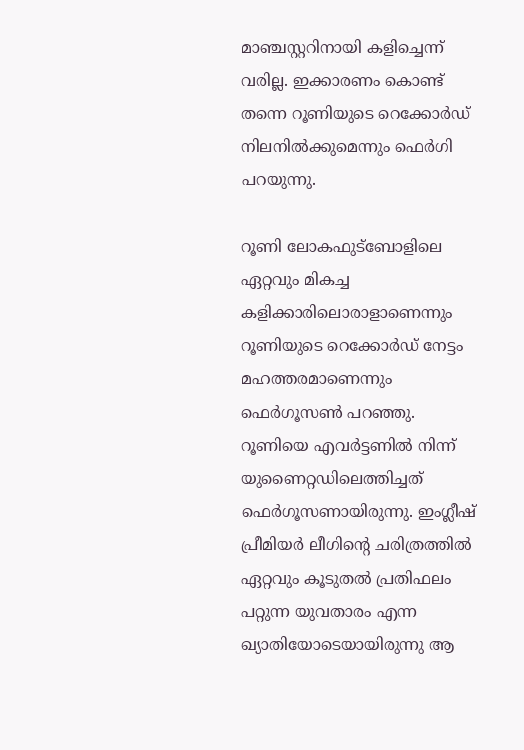മാഞ്ചസ്റ്ററിനായി കളിച്ചെന്ന് വരില്ല. ഇക്കാരണം കൊണ്ട് തന്നെ റൂണിയുടെ റെക്കോര്‍ഡ് നിലനില്‍ക്കുമെന്നും ഫെര്‍ഗി പറയുന്നു.

റൂണി ലോകഫുട്‌ബോളിലെ ഏറ്റവും മികച്ച കളിക്കാരിലൊരാളാണെന്നും റൂണിയുടെ റെക്കോര്‍ഡ് നേട്ടം മഹത്തരമാണെന്നും ഫെര്‍ഗൂസണ്‍ പറഞ്ഞു. റൂണിയെ എവര്‍ട്ടണില്‍ നിന്ന് യുണൈറ്റഡിലെത്തിച്ചത് ഫെര്‍ഗൂസണായിരുന്നു. ഇംഗ്ലീഷ് പ്രീമിയര്‍ ലീഗിന്റെ ചരിത്രത്തില്‍ ഏറ്റവും കൂടുതല്‍ പ്രതിഫലം പറ്റുന്ന യുവതാരം എന്ന ഖ്യാതിയോടെയായിരുന്നു ആ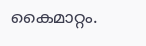കൈമാറ്റം.